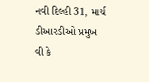નવી દિલ્હી 31, માર્ચ
ડીઆરડીઓ પ્રમુખ વી કે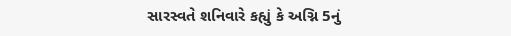સારસ્વતે શનિવારે કહ્યું કે અગ્નિ 5નું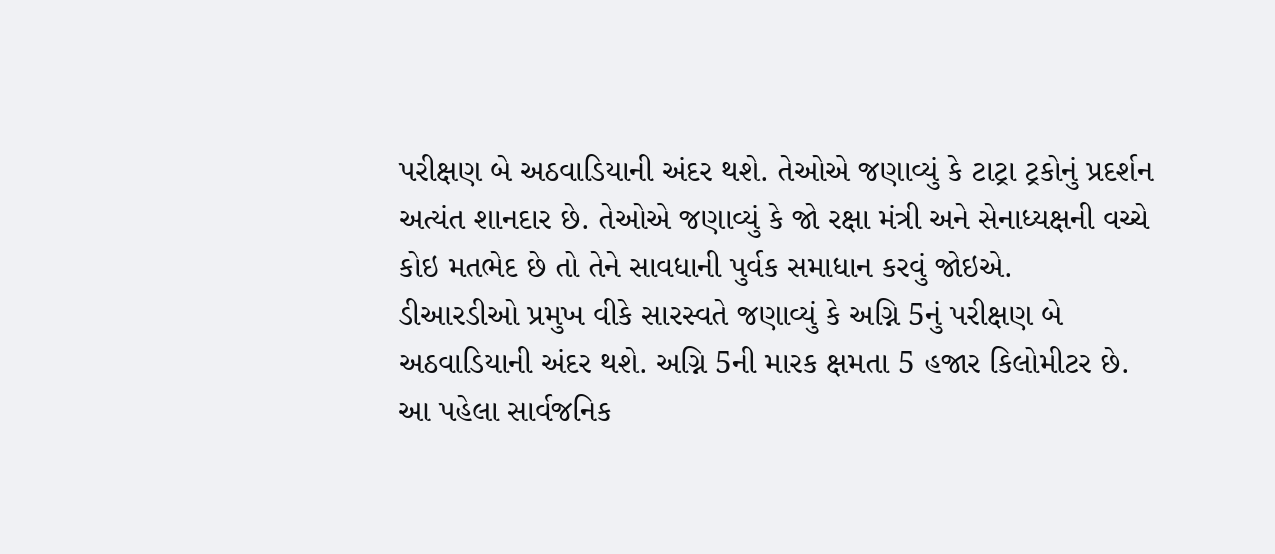પરીક્ષણ બે અઠવાડિયાની અંદર થશે. તેઓએ જણાવ્યું કે ટાટ્રા ટ્રકોનું પ્રદર્શન અત્યંત શાનદાર છે. તેઓએ જણાવ્યું કે જો રક્ષા મંત્રી અને સેનાધ્યક્ષની વચ્ચે કોઇ મતભેદ છે તો તેને સાવધાની પુર્વક સમાધાન કરવું જોઇએ.
ડીઆરડીઓ પ્રમુખ વીકે સારસ્વતે જણાવ્યું કે અગ્નિ 5નું પરીક્ષણ બે અઠવાડિયાની અંદર થશે. અગ્નિ 5ની મારક ક્ષમતા 5 હજાર કિલોમીટર છે.
આ પહેલા સાર્વજનિક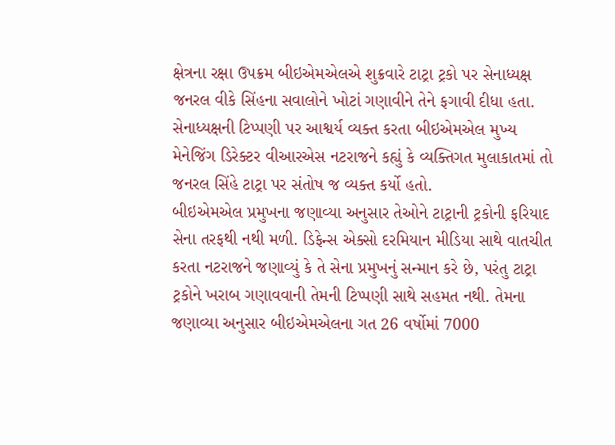ક્ષેત્રના રક્ષા ઉપક્રમ બીઇએમએલએ શુક્રવારે ટાટ્રા ટ્રકો પર સેનાધ્યક્ષ જનરલ વીકે સિંહના સવાલોને ખોટાં ગણાવીને તેને ફગાવી દીધા હતા. સેનાધ્યક્ષની ટિપ્પણી પર આશ્વર્ય વ્યક્ત કરતા બીઇએમએલ મુખ્ય મેનેજિંગ ડિરેક્ટર વીઆરએસ નટરાજને કહ્યું કે વ્યક્તિગત મુલાકાતમાં તો જનરલ સિંહે ટાટ્રા પર સંતોષ જ વ્યક્ત કર્યો હતો.
બીઇએમએલ પ્રમુખના જણાવ્યા અનુસાર તેઓને ટાટ્રાની ટ્રકોની ફરિયાદ સેના તરફથી નથી મળી. ડિફેન્સ એક્સો દરમિયાન મીડિયા સાથે વાતચીત કરતા નટરાજને જણાવ્યું કે તે સેના પ્રમુખનું સન્માન કરે છે, પરંતુ ટાટ્રા ટ્રકોને ખરાબ ગણાવવાની તેમની ટિપ્પણી સાથે સહમત નથી. તેમના જણાવ્યા અનુસાર બીઇએમએલના ગત 26 વર્ષોમાં 7000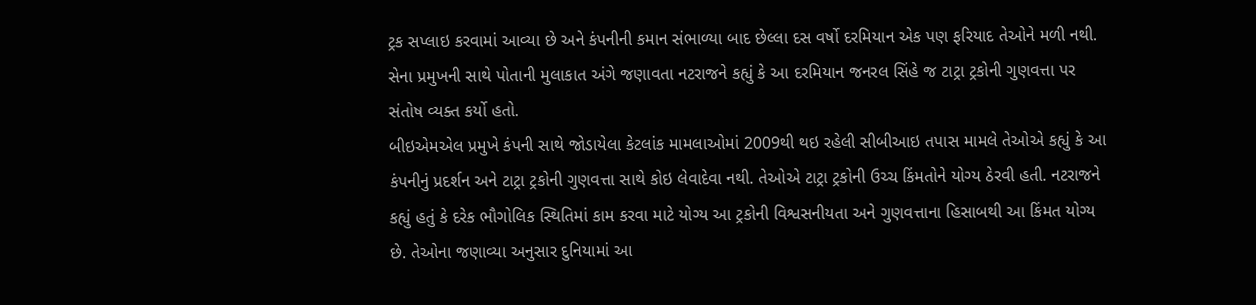ટ્રક સપ્લાઇ કરવામાં આવ્યા છે અને કંપનીની કમાન સંભાળ્યા બાદ છેલ્લા દસ વર્ષો દરમિયાન એક પણ ફરિયાદ તેઓને મળી નથી. સેના પ્રમુખની સાથે પોતાની મુલાકાત અંગે જણાવતા નટરાજને કહ્યું કે આ દરમિયાન જનરલ સિંહે જ ટાટ્રા ટ્રકોની ગુણવત્તા પર સંતોષ વ્યક્ત કર્યો હતો.
બીઇએમએલ પ્રમુખે કંપની સાથે જોડાયેલા કેટલાંક મામલાઓમાં 2009થી થઇ રહેલી સીબીઆઇ તપાસ મામલે તેઓએ કહ્યું કે આ કંપનીનું પ્રદર્શન અને ટાટ્રા ટ્રકોની ગુણવત્તા સાથે કોઇ લેવાદેવા નથી. તેઓએ ટાટ્રા ટ્રકોની ઉચ્ચ કિંમતોને યોગ્ય ઠેરવી હતી. નટરાજને કહ્યું હતું કે દરેક ભૌગોલિક સ્થિતિમાં કામ કરવા માટે યોગ્ય આ ટ્રકોની વિશ્વસનીયતા અને ગુણવત્તાના હિસાબથી આ કિંમત યોગ્ય છે. તેઓના જણાવ્યા અનુસાર દુનિયામાં આ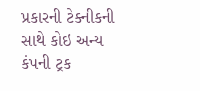પ્રકારની ટેક્નીકની સાથે કોઇ અન્ય કંપની ટ્રક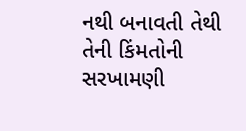નથી બનાવતી તેથી તેની કિંમતોની સરખામણી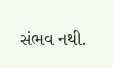સંભવ નથી.